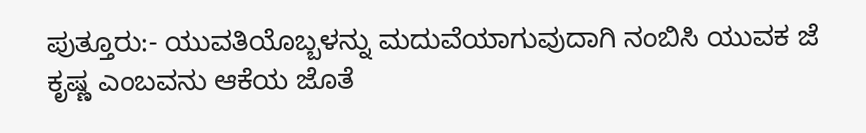ಪುತ್ತೂರು:- ಯುವತಿಯೊಬ್ಬಳನ್ನು ಮದುವೆಯಾಗುವುದಾಗಿ ನಂಬಿಸಿ ಯುವಕ ಜೆ ಕೃಷ್ಣ ಎಂಬವನು ಆಕೆಯ ಜೊತೆ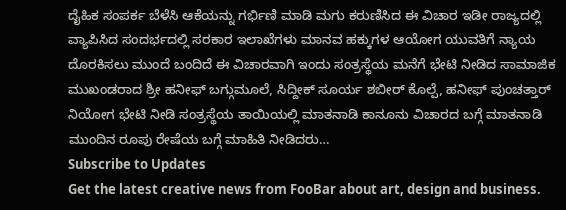ದೈಹಿಕ ಸಂಪರ್ಕ ಬೆಳೆಸಿ ಆಕೆಯನ್ನು ಗರ್ಭಿಣಿ ಮಾಡಿ ಮಗು ಕರುಣಿಸಿದ ಈ ವಿಚಾರ ಇಡೀ ರಾಜ್ಯದಲ್ಲಿ ವ್ಯಾಪಿಸಿದ ಸಂದರ್ಭದಲ್ಲಿ ಸರಕಾರ ಇಲಾಖೆಗಳು ಮಾನವ ಹಕ್ಕುಗಳ ಆಯೋಗ ಯುವತಿಗೆ ನ್ಯಾಯ ದೊರಕಿಸಲು ಮುಂದೆ ಬಂದಿದೆ ಈ ವಿಚಾರವಾಗಿ ಇಂದು ಸಂತ್ರಸ್ಥೆಯ ಮನೆಗೆ ಭೇಟಿ ನೀಡಿದ ಸಾಮಾಜಿಕ ಮುಖಂಡರಾದ ಶ್ರೀ ಹನೀಫ್ ಬಗ್ಗುಮೂಲೆ, ಸಿದ್ದೀಕ್ ಸೂರ್ಯ ಶಬೀರ್ ಕೊಲ್ಪೆ, ಹನೀಫ್ ಪುಂಚತ್ತಾರ್ ನಿಯೋಗ ಭೇಟಿ ನೀಡಿ ಸಂತ್ರಸ್ಥೆಯ ತಾಯಿಯಲ್ಲಿ ಮಾತನಾಡಿ ಕಾನೂನು ವಿಚಾರದ ಬಗ್ಗೆ ಮಾತನಾಡಿ ಮುಂದಿನ ರೂಪು ರೇಷೆಯ ಬಗ್ಗೆ ಮಾಹಿತಿ ನೀಡಿದರು…
Subscribe to Updates
Get the latest creative news from FooBar about art, design and business.